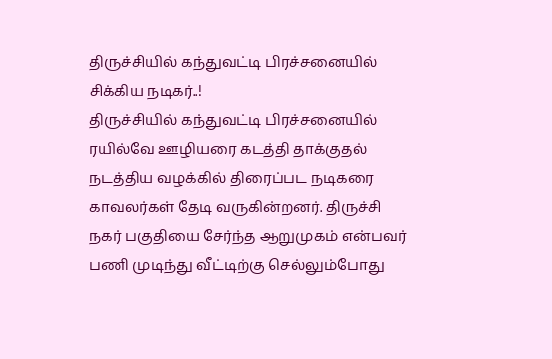திருச்சியில் கந்துவட்டி பிரச்சனையில் சிக்கிய நடிகர்..!
திருச்சியில் கந்துவட்டி பிரச்சனையில் ரயில்வே ஊழியரை கடத்தி தாக்குதல் நடத்திய வழக்கில் திரைப்பட நடிகரை காவலர்கள் தேடி வருகின்றனர். திருச்சி நகர் பகுதியை சேர்ந்த ஆறுமுகம் என்பவர் பணி முடிந்து வீட்டிற்கு செல்லும்போது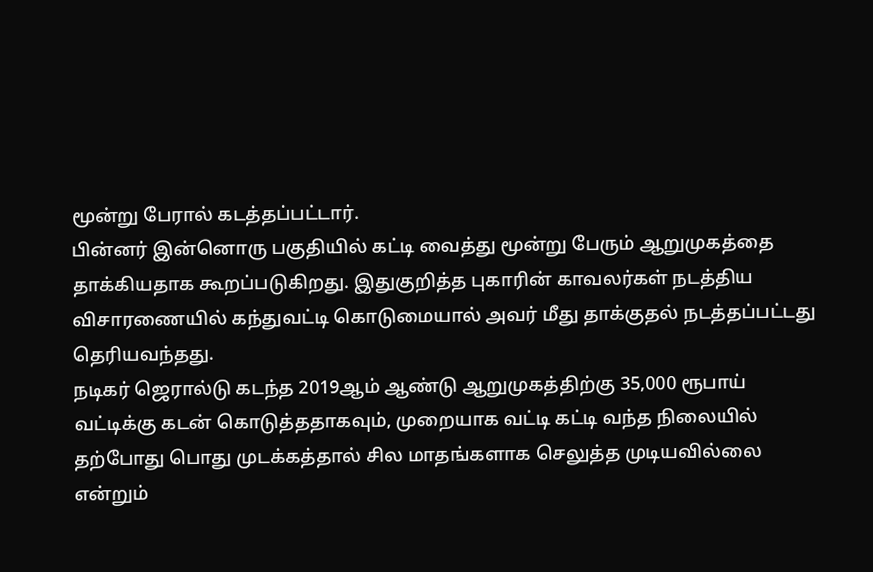மூன்று பேரால் கடத்தப்பட்டார்.
பின்னர் இன்னொரு பகுதியில் கட்டி வைத்து மூன்று பேரும் ஆறுமுகத்தை தாக்கியதாக கூறப்படுகிறது. இதுகுறித்த புகாரின் காவலர்கள் நடத்திய விசாரணையில் கந்துவட்டி கொடுமையால் அவர் மீது தாக்குதல் நடத்தப்பட்டது தெரியவந்தது.
நடிகர் ஜெரால்டு கடந்த 2019ஆம் ஆண்டு ஆறுமுகத்திற்கு 35,000 ரூபாய் வட்டிக்கு கடன் கொடுத்ததாகவும், முறையாக வட்டி கட்டி வந்த நிலையில் தற்போது பொது முடக்கத்தால் சில மாதங்களாக செலுத்த முடியவில்லை என்றும்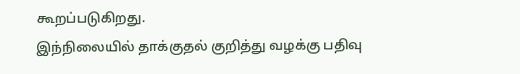கூறப்படுகிறது.
இந்நிலையில் தாக்குதல் குறித்து வழக்கு பதிவு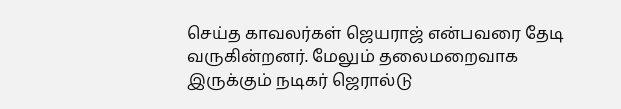செய்த காவலர்கள் ஜெயராஜ் என்பவரை தேடி வருகின்றனர். மேலும் தலைமறைவாக இருக்கும் நடிகர் ஜெரால்டு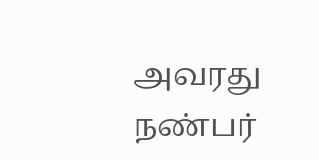அவரது நண்பர்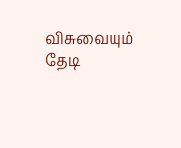விசுவையும் தேடி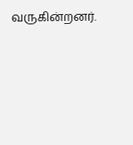வருகின்றனர்.